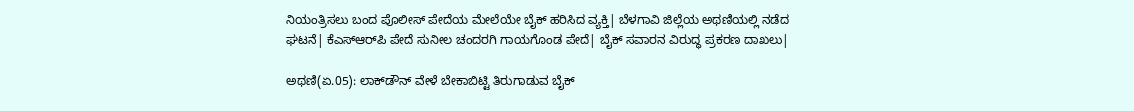ನಿಯಂತ್ರಿಸಲು ಬಂದ ಪೊಲೀಸ್‌ ಪೇದೆಯ ಮೇಲೆಯೇ ಬೈಕ್‌ ಹರಿಸಿದ ವ್ಯಕ್ತಿ| ಬೆಳಗಾವಿ ಜಿಲ್ಲೆಯ ಅಥಣಿಯಲ್ಲಿ ನಡೆದ ಘಟನೆ| ಕೆಎಸ್‌ಆರ್‌ಪಿ ಪೇದೆ ಸುನೀಲ ಚಂದರಗಿ ಗಾಯಗೊಂಡ ಪೇದೆ| ಬೈಕ್‌ ಸವಾರನ ವಿರುದ್ಧ ಪ್ರಕರಣ ದಾಖಲು|

ಅಥಣಿ(ಏ.05): ಲಾಕ್‌ಡೌನ್‌ ವೇಳೆ ಬೇಕಾಬಿಟ್ಟಿ ತಿರುಗಾಡುವ ಬೈಕ್‌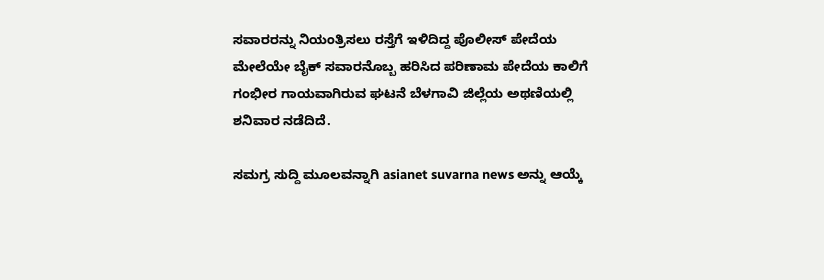ಸವಾರರನ್ನು ನಿಯಂತ್ರಿಸಲು ರಸ್ತೆಗೆ ಇಳಿದಿದ್ದ ಪೊಲೀಸ್‌ ಪೇದೆಯ ಮೇಲೆಯೇ ಬೈಕ್‌ ಸವಾರನೊಬ್ಬ ಹರಿಸಿದ ಪರಿಣಾಮ ಪೇದೆಯ ಕಾಲಿಗೆ ಗಂಭೀರ ಗಾಯವಾಗಿರುವ ಘಟನೆ ಬೆಳಗಾವಿ ಜಿಲ್ಲೆಯ ಅಥಣಿಯಲ್ಲಿ ಶನಿವಾರ ನಡೆದಿದೆ.

ಸಮಗ್ರ ಸುದ್ದಿ ಮೂಲವನ್ನಾಗಿ asianet suvarna news ಅನ್ನು ಆಯ್ಕೆ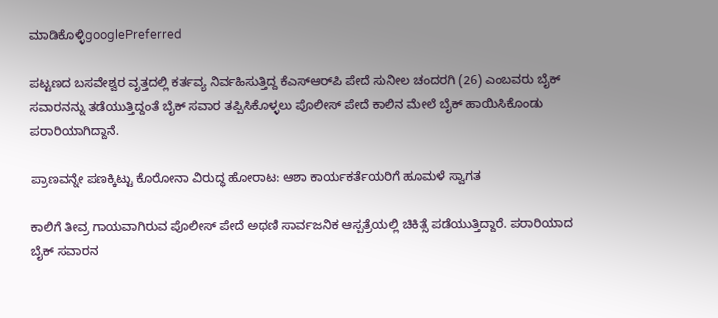ಮಾಡಿಕೊಳ್ಳಿgooglePreferred

ಪಟ್ಟಣದ ಬಸವೇಶ್ವರ ವೃತ್ತದಲ್ಲಿ ಕರ್ತವ್ಯ ನಿರ್ವಹಿಸುತ್ತಿದ್ದ ಕೆಎಸ್‌ಆರ್‌ಪಿ ಪೇದೆ ಸುನೀಲ ಚಂದರಗಿ (26) ಎಂಬವರು ಬೈಕ್‌ ಸವಾರನನ್ನು ತಡೆಯುತ್ತಿದ್ದಂತೆ ಬೈಕ್‌ ಸವಾರ ತಪ್ಪಿಸಿಕೊಳ್ಳಲು ಪೊಲೀಸ್‌ ಪೇದೆ ಕಾಲಿನ ಮೇಲೆ ಬೈಕ್‌ ಹಾಯಿಸಿಕೊಂಡು ಪರಾರಿಯಾಗಿದ್ದಾನೆ.

ಪ್ರಾಣವನ್ನೇ ಪಣಕ್ಕಿಟ್ಟು ಕೊರೋನಾ ವಿರುದ್ಧ ಹೋರಾಟ: ಆಶಾ ಕಾರ್ಯಕರ್ತೆಯರಿಗೆ ಹೂಮಳೆ ಸ್ವಾಗತ

ಕಾಲಿಗೆ ತೀವ್ರ ಗಾಯವಾಗಿರುವ ಪೊಲೀಸ್‌ ಪೇದೆ ಅಥಣಿ ಸಾರ್ವಜನಿಕ ಆಸ್ಪತ್ರೆಯಲ್ಲಿ ಚಿಕಿತ್ಸೆ ಪಡೆಯುತ್ತಿದ್ದಾರೆ. ಪರಾರಿಯಾದ ಬೈಕ್‌ ಸವಾರನ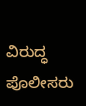ವಿರುದ್ಧ ಪೊಲೀಸರು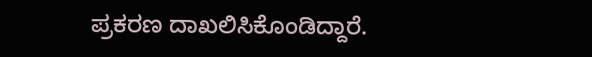ಪ್ರಕರಣ ದಾಖಲಿಸಿಕೊಂಡಿದ್ದಾರೆ.